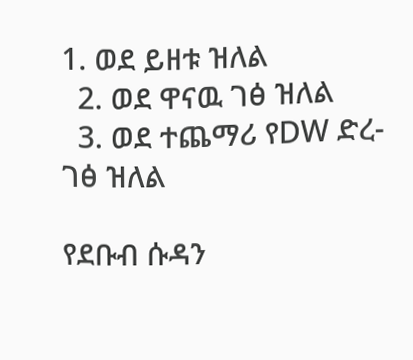1. ወደ ይዘቱ ዝለል
  2. ወደ ዋናዉ ገፅ ዝለል
  3. ወደ ተጨማሪ የDW ድረ-ገፅ ዝለል

የደቡብ ሱዳን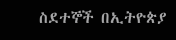ስደተኞች በኢትዮጵያ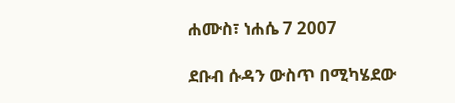ሐሙስ፣ ነሐሴ 7 2007

ደቡብ ሱዳን ውስጥ በሚካሄደው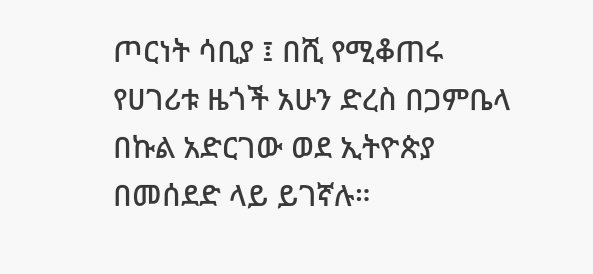ጦርነት ሳቢያ ፤ በሺ የሚቆጠሩ የሀገሪቱ ዜጎች አሁን ድረስ በጋምቤላ በኩል አድርገው ወደ ኢትዮጵያ በመሰደድ ላይ ይገኛሉ።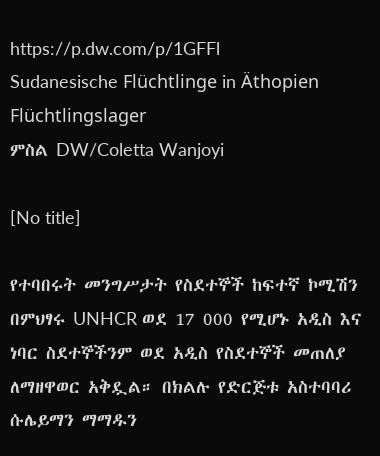https://p.dw.com/p/1GFFl
Sudanesische Flüchtlinge in Äthopien Flüchtlingslager
ምስል DW/Coletta Wanjoyi

[No title]

የተባበሩት መንግሥታት የስደተኞች ከፍተኛ ኮሚሽን በምህፃሩ UNHCR ወደ 17 000 የሚሆኑ አዲስ እና ነባር ስደተኞችንም ወደ አዲስ የስደተኞች መጠለያ ለማዘዋወር አቅዷል። በክልሉ የድርጅቱ አስተባባሪ ሱሌይማን ማማዱን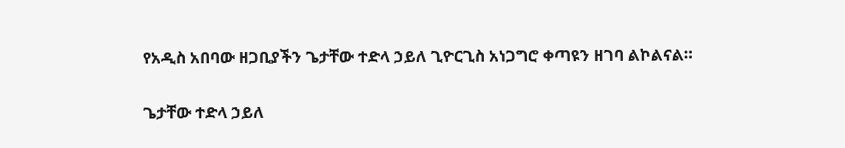የአዲስ አበባው ዘጋቢያችን ጌታቸው ተድላ ኃይለ ጊዮርጊስ አነጋግሮ ቀጣዩን ዘገባ ልኮልናል።

ጌታቸው ተድላ ኃይለ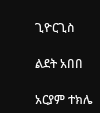ጊዮርጊስ

ልደት አበበ

አርያም ተክሌ